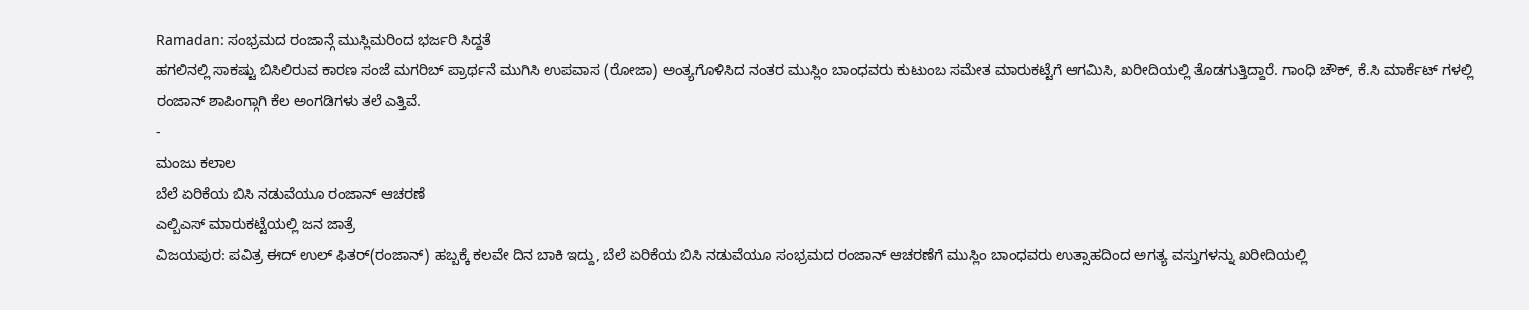Ramadan: ಸಂಭ್ರಮದ ರಂಜಾನ್ಗೆ ಮುಸ್ಲಿಮರಿಂದ ಭರ್ಜರಿ ಸಿದ್ದತೆ
ಹಗಲಿನಲ್ಲಿ ಸಾಕಷ್ಟು ಬಿಸಿಲಿರುವ ಕಾರಣ ಸಂಜೆ ಮಗರಿಬ್ ಪ್ರಾರ್ಥನೆ ಮುಗಿಸಿ ಉಪವಾಸ (ರೋಜಾ) ಅಂತ್ಯಗೊಳಿಸಿದ ನಂತರ ಮುಸ್ಲಿಂ ಬಾಂಧವರು ಕುಟುಂಬ ಸಮೇತ ಮಾರುಕಟ್ಟೆಗೆ ಆಗಮಿಸಿ, ಖರೀದಿಯಲ್ಲಿ ತೊಡಗುತ್ತಿದ್ದಾರೆ. ಗಾಂಧಿ ಚೌಕ್, ಕೆ.ಸಿ ಮಾರ್ಕೆಟ್ ಗಳಲ್ಲಿ ರಂಜಾನ್ ಶಾಪಿಂಗ್ಗಾಗಿ ಕೆಲ ಅಂಗಡಿಗಳು ತಲೆ ಎತ್ತಿವೆ.
-
ಮಂಜು ಕಲಾಲ
ಬೆಲೆ ಏರಿಕೆಯ ಬಿಸಿ ನಡುವೆಯೂ ರಂಜಾನ್ ಆಚರಣೆ
ಎಲ್ಬಿಎಸ್ ಮಾರುಕಟ್ಟೆಯಲ್ಲಿ ಜನ ಜಾತ್ರೆ
ವಿಜಯಪುರ: ಪವಿತ್ರ ಈದ್ ಉಲ್ ಫಿತರ್(ರಂಜಾನ್) ಹಬ್ಬಕ್ಕೆ ಕಲವೇ ದಿನ ಬಾಕಿ ಇದ್ದು, ಬೆಲೆ ಏರಿಕೆಯ ಬಿಸಿ ನಡುವೆಯೂ ಸಂಭ್ರಮದ ರಂಜಾನ್ ಆಚರಣೆಗೆ ಮುಸ್ಲಿಂ ಬಾಂಧವರು ಉತ್ಸಾಹದಿಂದ ಅಗತ್ಯ ವಸ್ತುಗಳನ್ನು ಖರೀದಿಯಲ್ಲಿ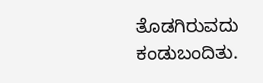ತೊಡಗಿರುವದು ಕಂಡುಬಂದಿತು.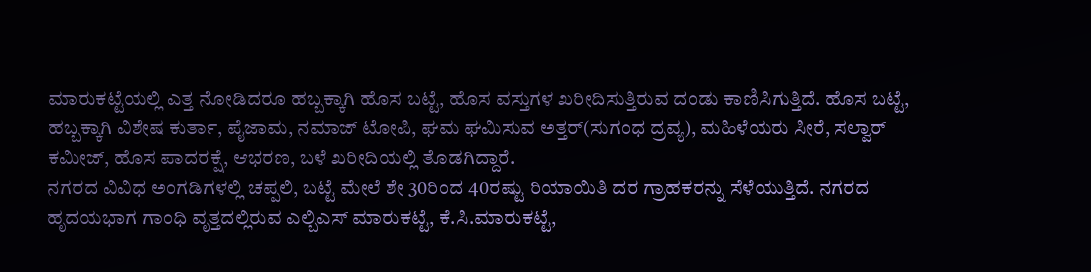ಮಾರುಕಟ್ಟೆಯಲ್ಲಿ ಎತ್ತ ನೋಡಿದರೂ ಹಬ್ಬಕ್ಕಾಗಿ ಹೊಸ ಬಟ್ಟೆ, ಹೊಸ ವಸ್ತುಗಳ ಖರೀದಿಸುತ್ತಿರುವ ದಂಡು ಕಾಣಿಸಿಗುತ್ತಿದೆ. ಹೊಸ ಬಟ್ಟೆ, ಹಬ್ಬಕ್ಕಾಗಿ ವಿಶೇಷ ಕುರ್ತಾ, ಪೈಜಾಮ, ನಮಾಜ್ ಟೋಪಿ, ಘಮ ಘಮಿಸುವ ಅತ್ತರ್(ಸುಗಂಧ ದ್ರವ್ಯ), ಮಹಿಳೆಯರು ಸೀರೆ, ಸಲ್ವಾರ್ ಕಮೀಜ್, ಹೊಸ ಪಾದರಕ್ಷೆ, ಆಭರಣ, ಬಳೆ ಖರೀದಿಯಲ್ಲಿ ತೊಡಗಿದ್ದಾರೆ.
ನಗರದ ವಿವಿಧ ಅಂಗಡಿಗಳಲ್ಲಿ ಚಪ್ಪಲಿ, ಬಟ್ಟೆ ಮೇಲೆ ಶೇ 30ರಿಂದ 40ರಷ್ಟು ರಿಯಾಯಿತಿ ದರ ಗ್ರಾಹಕರನ್ನು ಸೆಳೆಯುತ್ತಿದೆ. ನಗರದ ಹೃದಯಭಾಗ ಗಾಂಧಿ ವೃತ್ತದಲ್ಲಿರುವ ಎಲ್ಬಿಎಸ್ ಮಾರುಕಟ್ಟೆ, ಕೆ.ಸಿ.ಮಾರುಕಟ್ಟೆ,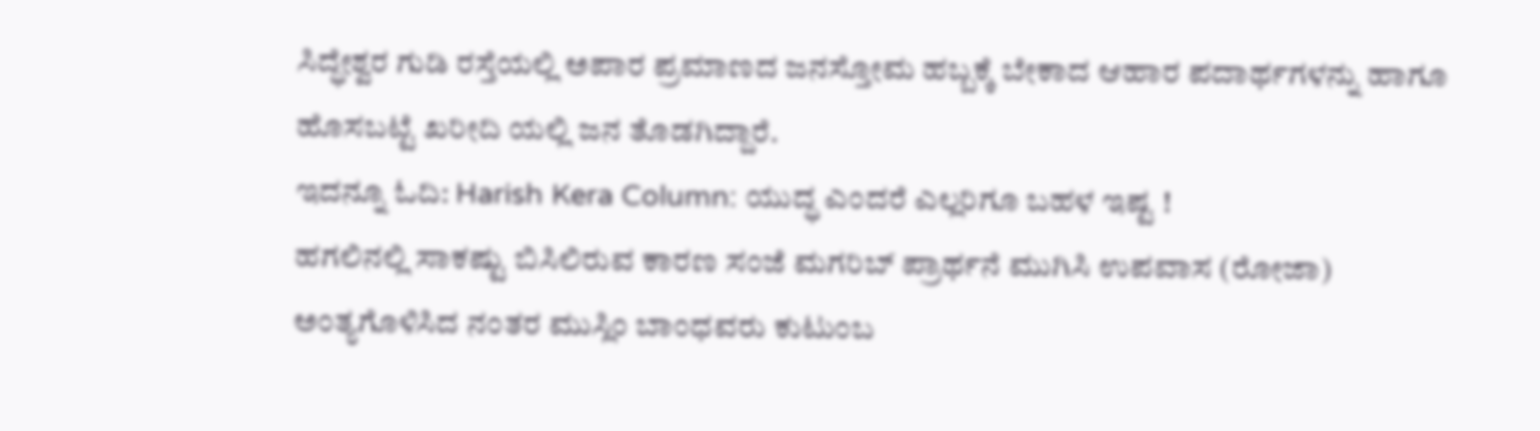ಸಿದ್ಧೇಶ್ವರ ಗುಡಿ ರಸ್ತೆಯಲ್ಲಿ ಅಪಾರ ಪ್ರಮಾಣದ ಜನಸ್ತೋಮ ಹಬ್ಬಕ್ಕೆ ಬೇಕಾದ ಆಹಾರ ಪದಾರ್ಥಗಳನ್ನು ಹಾಗೂ ಹೊಸಬಟ್ಟೆ ಖರೀದಿ ಯಲ್ಲಿ ಜನ ತೊಡಗಿದ್ದಾರೆ.
ಇದನ್ನೂ ಓದಿ: Harish Kera Column: ಯುದ್ಧ ಎಂದರೆ ಎಲ್ಲರಿಗೂ ಬಹಳ ಇಷ್ಟ !
ಹಗಲಿನಲ್ಲಿ ಸಾಕಷ್ಟು ಬಿಸಿಲಿರುವ ಕಾರಣ ಸಂಜೆ ಮಗರಿಬ್ ಪ್ರಾರ್ಥನೆ ಮುಗಿಸಿ ಉಪವಾಸ (ರೋಜಾ) ಅಂತ್ಯಗೊಳಿಸಿದ ನಂತರ ಮುಸ್ಲಿಂ ಬಾಂಧವರು ಕುಟುಂಬ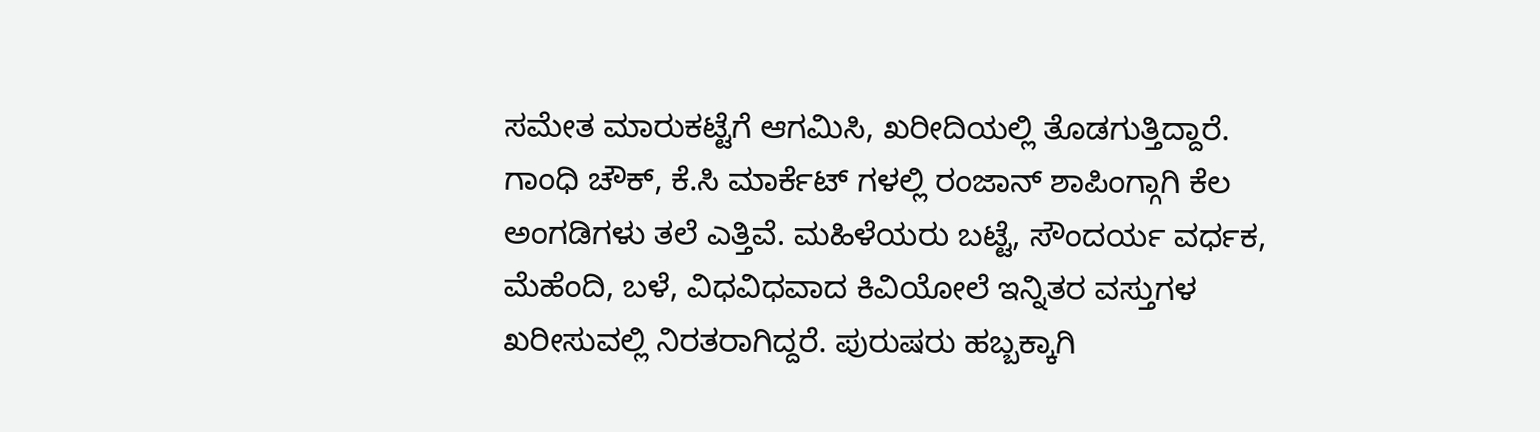ಸಮೇತ ಮಾರುಕಟ್ಟೆಗೆ ಆಗಮಿಸಿ, ಖರೀದಿಯಲ್ಲಿ ತೊಡಗುತ್ತಿದ್ದಾರೆ. ಗಾಂಧಿ ಚೌಕ್, ಕೆ.ಸಿ ಮಾರ್ಕೆಟ್ ಗಳಲ್ಲಿ ರಂಜಾನ್ ಶಾಪಿಂಗ್ಗಾಗಿ ಕೆಲ ಅಂಗಡಿಗಳು ತಲೆ ಎತ್ತಿವೆ. ಮಹಿಳೆಯರು ಬಟ್ಟೆ, ಸೌಂದರ್ಯ ವರ್ಧಕ, ಮೆಹೆಂದಿ, ಬಳೆ, ವಿಧವಿಧವಾದ ಕಿವಿಯೋಲೆ ಇನ್ನಿತರ ವಸ್ತುಗಳ ಖರೀಸುವಲ್ಲಿ ನಿರತರಾಗಿದ್ದರೆ. ಪುರುಷರು ಹಬ್ಬಕ್ಕಾಗಿ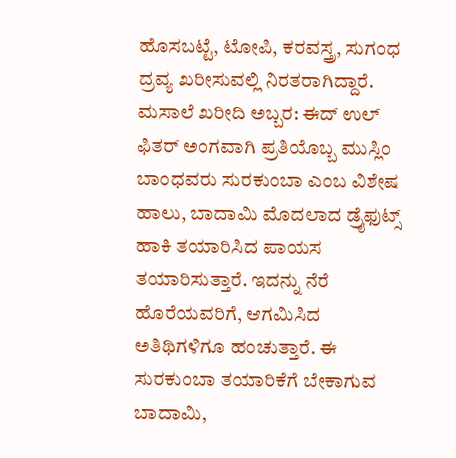ಹೊಸಬಟ್ಟೆ, ಟೋಪಿ, ಕರವಸ್ತ್ರ, ಸುಗಂಧ ದ್ರವ್ಯ ಖರೀಸುವಲ್ಲಿ ನಿರತರಾಗಿದ್ದಾರೆ.
ಮಸಾಲೆ ಖರೀದಿ ಅಬ್ಬರ: ಈದ್ ಉಲ್ ಫಿತರ್ ಅಂಗವಾಗಿ ಪ್ರತಿಯೊಬ್ಬ ಮುಸ್ಲಿಂ ಬಾಂಧವರು ಸುರಕುಂಬಾ ಎಂಬ ವಿಶೇಷ ಹಾಲು, ಬಾದಾಮಿ ಮೊದಲಾದ ಡ್ರೈಫುಟ್ಸ್ ಹಾಕಿ ತಯಾರಿಸಿದ ಪಾಯಸ ತಯಾರಿಸುತ್ತಾರೆ. ಇದನ್ನು ನೆರೆ ಹೊರೆಯವರಿಗೆ, ಆಗಮಿಸಿದ ಅತಿಥಿಗಳಿಗೂ ಹಂಚುತ್ತಾರೆ. ಈ ಸುರಕುಂಬಾ ತಯಾರಿಕೆಗೆ ಬೇಕಾಗುವ ಬಾದಾಮಿ,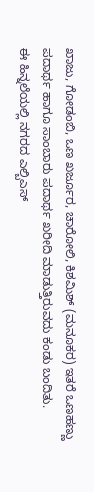ಖಾಜು, ಗೋಡಂಬಿ, ಒಣ ಖರ್ಜೂರ, ಚಾರೋಲಿ, ಕಿಶಮಿಶ್ (ಮನೂಕರ) ಇತರೆ ಒಣಹಣ್ಣು ಪದಾರ್ಥ ಹಾಗೂ ಸಾಂಬಾರು ಪದಾರ್ಥ ಖರೀದಿ ಮಾಡುತ್ತಿರುವದು ಕಂಡು ಬಂದಿತು.
ಈ ಹಿನ್ನಲೆಯಲ್ಲಿ ನಗರದ ಎಲ್ಬಿಎಸ್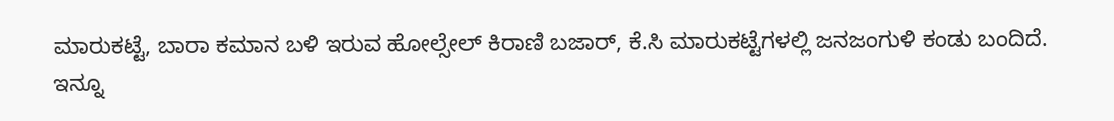ಮಾರುಕಟ್ಟೆ, ಬಾರಾ ಕಮಾನ ಬಳಿ ಇರುವ ಹೋಲ್ಸೇಲ್ ಕಿರಾಣಿ ಬಜಾರ್, ಕೆ.ಸಿ ಮಾರುಕಟ್ಟೆಗಳಲ್ಲಿ ಜನಜಂಗುಳಿ ಕಂಡು ಬಂದಿದೆ.
ಇನ್ನೂ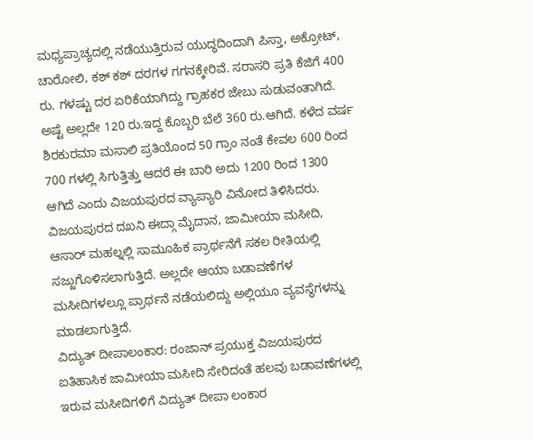ಮಧ್ಯಪ್ರಾಚ್ಯದಲ್ಲಿ ನಡೆಯುತ್ತಿರುವ ಯುದ್ಧದಿಂದಾಗಿ ಪಿಸ್ತಾ, ಅಕ್ರೋಟ್, ಚಾರೋಲಿ, ಕಶ್ ಕಶ್ ದರಗಳ ಗಗನಕ್ಕೇರಿವೆ. ಸರಾಸರಿ ಪ್ರತಿ ಕೆಜಿಗೆ 400 ರು. ಗಳಷ್ಟು ದರ ಏರಿಕೆಯಾಗಿದ್ದು ಗ್ರಾಹಕರ ಜೇಬು ಸುಡುವಂತಾಗಿದೆ. ಅಷ್ಟೆ ಅಲ್ಲದೇ 120 ರು.ಇದ್ದ ಕೊಬ್ಬರಿ ಬೆಲೆ 360 ರು.ಆಗಿದೆ. ಕಳೆದ ವರ್ಷ ಶಿರಕುರಮಾ ಮಸಾಲಿ ಪ್ರತಿಯೊಂದ 50 ಗ್ರಾಂ ನಂತೆ ಕೇವಲ 600 ರಿಂದ 700 ಗಳಲ್ಲಿ ಸಿಗುತ್ತಿತ್ತು ಆದರೆ ಈ ಬಾರಿ ಅದು 1200 ರಿಂದ 1300 ಆಗಿದೆ ಎಂದು ವಿಜಯಪುರದ ವ್ಯಾಪ್ಯಾರಿ ವಿನೋದ ತಿಳಿಸಿದರು.
ವಿಜಯಪುರದ ದಖನಿ ಈದ್ಗಾ ಮೈದಾನ, ಜಾಮೀಯಾ ಮಸೀದಿ, ಆಸಾರ್ ಮಹಲ್ನಲ್ಲಿ ಸಾಮೂಹಿಕ ಪ್ರಾರ್ಥನೆಗೆ ಸಕಲ ರೀತಿಯಲ್ಲಿ ಸಜ್ಜುಗೊಳಿಸಲಾಗುತ್ತಿದೆ. ಅಲ್ಲದೇ ಆಯಾ ಬಡಾವಣೆಗಳ ಮಸೀದಿಗಳಲ್ಲೂ ಪ್ರಾರ್ಥನೆ ನಡೆಯಲಿದ್ದು ಅಲ್ಲಿಯೂ ವ್ಯವಸ್ಥೆಗಳನ್ನು ಮಾಡಲಾಗುತ್ತಿದೆ.
ವಿದ್ಯುತ್ ದೀಪಾಲಂಕಾರ: ರಂಜಾನ್ ಪ್ರಯುಕ್ತ ವಿಜಯಪುರದ ಐತಿಹಾಸಿಕ ಜಾಮೀಯಾ ಮಸೀದಿ ಸೇರಿದಂತೆ ಹಲವು ಬಡಾವಣೆಗಳಲ್ಲಿ ಇರುವ ಮಸೀದಿಗಳಿಗೆ ವಿದ್ಯುತ್ ದೀಪಾ ಲಂಕಾರ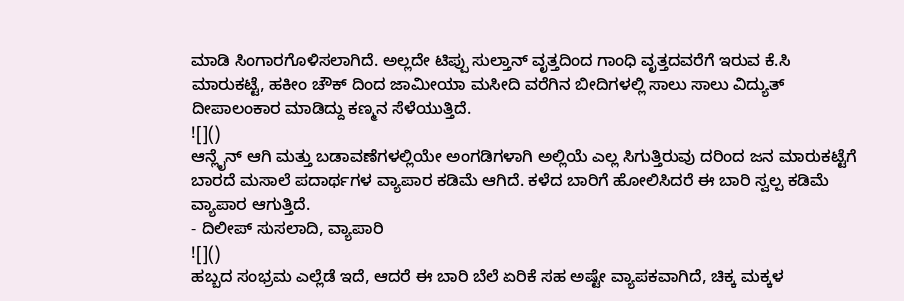ಮಾಡಿ ಸಿಂಗಾರಗೊಳಿಸಲಾಗಿದೆ. ಅಲ್ಲದೇ ಟಿಪ್ಪು ಸುಲ್ತಾನ್ ವೃತ್ತದಿಂದ ಗಾಂಧಿ ವೃತ್ತದವರೆಗೆ ಇರುವ ಕೆ.ಸಿ ಮಾರುಕಟ್ಟೆ, ಹಕೀಂ ಚೌಕ್ ದಿಂದ ಜಾಮೀಯಾ ಮಸೀದಿ ವರೆಗಿನ ಬೀದಿಗಳಲ್ಲಿ ಸಾಲು ಸಾಲು ವಿದ್ಯುತ್ ದೀಪಾಲಂಕಾರ ಮಾಡಿದ್ದು ಕಣ್ಮನ ಸೆಳೆಯುತ್ತಿದೆ.
![]()
ಆನ್ಲೈನ್ ಆಗಿ ಮತ್ತು ಬಡಾವಣೆಗಳಲ್ಲಿಯೇ ಅಂಗಡಿಗಳಾಗಿ ಅಲ್ಲಿಯೆ ಎಲ್ಲ ಸಿಗುತ್ತಿರುವು ದರಿಂದ ಜನ ಮಾರುಕಟ್ಟೆಗೆ ಬಾರದೆ ಮಸಾಲೆ ಪದಾರ್ಥಗಳ ವ್ಯಾಪಾರ ಕಡಿಮೆ ಆಗಿದೆ. ಕಳೆದ ಬಾರಿಗೆ ಹೋಲಿಸಿದರೆ ಈ ಬಾರಿ ಸ್ವಲ್ಪ ಕಡಿಮೆ ವ್ಯಾಪಾರ ಆಗುತ್ತಿದೆ.
- ದಿಲೀಪ್ ಸುಸಲಾದಿ, ವ್ಯಾಪಾರಿ
![]()
ಹಬ್ಬದ ಸಂಭ್ರಮ ಎಲ್ಲೆಡೆ ಇದೆ, ಆದರೆ ಈ ಬಾರಿ ಬೆಲೆ ಏರಿಕೆ ಸಹ ಅಷ್ಟೇ ವ್ಯಾಪಕವಾಗಿದೆ, ಚಿಕ್ಕ ಮಕ್ಕಳ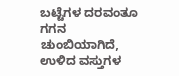ಬಟ್ಟೆಗಳ ದರವಂತೂ ಗಗನ ಚುಂಬಿಯಾಗಿದೆ, ಉಳಿದ ವಸ್ತುಗಳ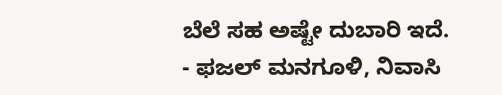ಬೆಲೆ ಸಹ ಅಷ್ಟೇ ದುಬಾರಿ ಇದೆ.
- ಫಜಲ್ ಮನಗೂಳಿ, ನಿವಾಸಿ